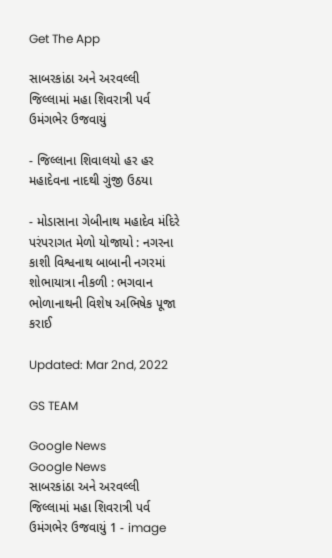Get The App

સાબરકાંઠા અને અરવલ્લી જિલ્લામાં મહા શિવરાત્રી પર્વ ઉમંગભેર ઉજવાયું

- જિલ્લાના શિવાલયો હર હર મહાદેવના નાદથી ગુંજી ઉઠયા

- મોડાસાના ગેબીનાથ મહાદેવ મંદિરે પરંપરાગત મેળો યોજાયો : નગરના કાશી વિશ્વનાથ બાબાની નગરમાં શોભાયાત્રા નીકળી : ભગવાન ભોળાનાથની વિશેષ અભિષેક પૂજા કરાઈ

Updated: Mar 2nd, 2022

GS TEAM

Google News
Google News
સાબરકાંઠા અને અરવલ્લી જિલ્લામાં મહા શિવરાત્રી પર્વ ઉમંગભેર ઉજવાયું 1 - image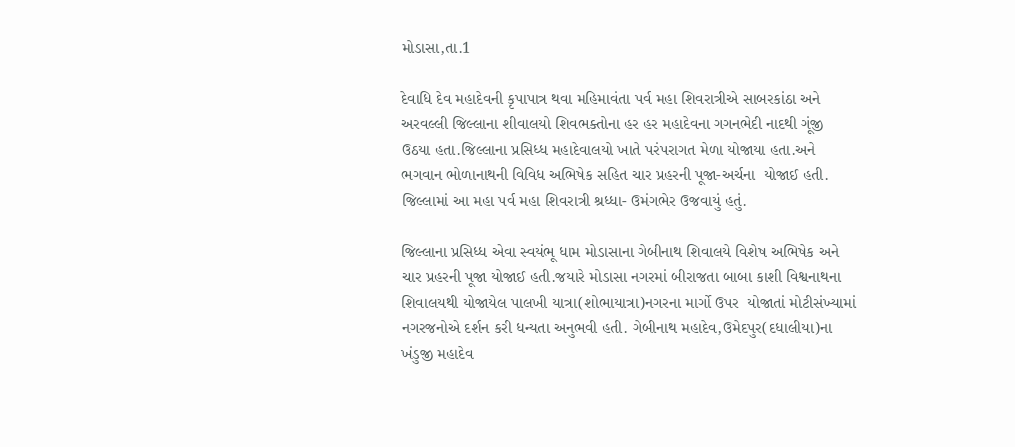મોડાસા,તા.1

દેવાધિ દેવ મહાદેવની કૃપાપાત્ર થવા મહિમાવંતા પર્વ મહા શિવરાત્રીએ સાબરકાંઠા અને અરવલ્લી જિલ્લાના શીવાલયો શિવભક્તોના હર હર મહાદેવના ગગનભેદી નાદથી ગૂંજી ઉઠયા હતા.જિલ્લાના પ્રસિધ્ધ મહાદેવાલયો ખાતે પરંપરાગત મેળા યોજાયા હતા.અને ભગવાન ભોળાનાથની વિવિધ અભિષેક સહિત ચાર પ્રહરની પૂજા-અર્ચના  યોજાઈ હતી. જિલ્લામાં આ મહા પર્વ મહા શિવરાત્રી શ્રધ્ધા- ઉમંગભેર ઉજવાયું હતું.

જિલ્લાના પ્રસિધ્ધ એવા સ્વયંભૂ ધામ મોડાસાના ગેબીનાથ શિવાલયે વિશેષ અભિષેક અને ચાર પ્રહરની પૂજા યોજાઈ હતી.જયારે મોડાસા નગરમાં બીરાજતા બાબા કાશી વિશ્વનાથના શિવાલયથી યોજાયેલ પાલખી યાત્રા(શોભાયાત્રા)નગરના માર્ગો ઉપર  યોજાતાં મોટીસંખ્યામાં નગરજનોએ દર્શન કરી ધન્યતા અનુભવી હતી. ગેબીનાથ મહાદેવ,ઉમેદપુર(દધાલીયા)ના ખંડુજી મહાદેવ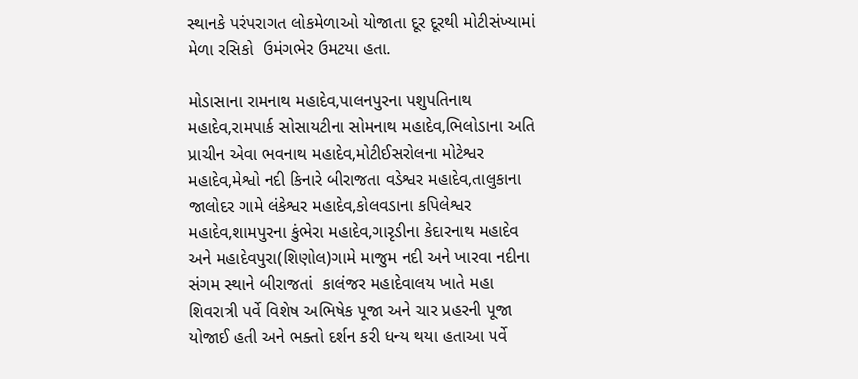સ્થાનકે પરંપરાગત લોકમેળાઓ યોજાતા દૂર દૂરથી મોટીસંખ્યામાં મેળા રસિકો  ઉમંગભેર ઉમટયા હતા.

મોડાસાના રામનાથ મહાદેવ,પાલનપુરના પશુપતિનાથ મહાદેવ,રામપાર્ક સોસાયટીના સોમનાથ મહાદેવ,ભિલોડાના અતિ  પ્રાચીન એવા ભવનાથ મહાદેવ,મોટીઈસરોલના મોટેશ્વર મહાદેવ,મેશ્વો નદી કિનારે બીરાજતા વડેશ્વર મહાદેવ,તાલુકાના જાલોદર ગામે લંકેશ્વર મહાદેવ,કોલવડાના કપિલેશ્વર મહાદેવ,શામપુરના કુંભેરા મહાદેવ,ગારૃડીના કેદારનાથ મહાદેવ અને મહાદેવપુરા(શિણોલ)ગામે માજુમ નદી અને ખારવા નદીના સંગમ સ્થાને બીરાજતાં  કાલંજર મહાદેવાલય ખાતે મહા શિવરાત્રી પર્વે વિશેષ અભિષેક પૂજા અને ચાર પ્રહરની પૂજા યોજાઈ હતી અને ભક્તો દર્શન કરી ધન્ય થયા હતાઆ ૫ર્વે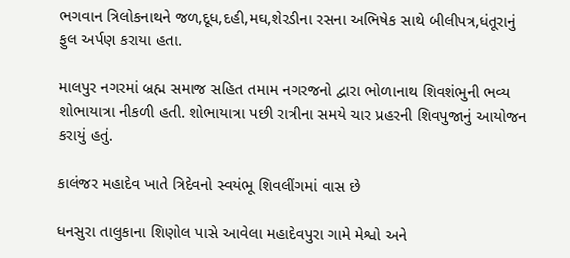ભગવાન ત્રિલોકનાથને જળ,દૂધ,દહી,મઘ,શેરડીના રસના અભિષેક સાથે બીલીપત્ર,ધંતૂરાનું ફુલ અર્પણ કરાયા હતા.

માલપુર નગરમાં બ્રહ્મ સમાજ સહિત તમામ નગરજનો દ્વારા ભોળાનાથ શિવશંભુની ભવ્ય શોભાયાત્રા નીકળી હતી. શોભાયાત્રા પછી રાત્રીના સમયે ચાર પ્રહરની શિવપુજાનું આયોજન કરાયું હતું.

કાલંજર મહાદેવ ખાતે ત્રિદેવનો સ્વયંભૂ શિવલીંગમાં વાસ છે

ધનસુરા તાલુકાના શિણોલ પાસે આવેલા મહાદેવપુરા ગામે મેશ્વો અને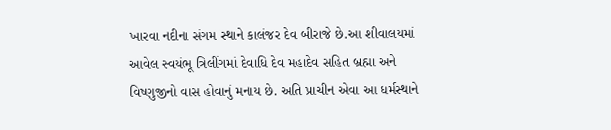ખારવા નદીના સંગમ સ્થાને કાલંજર દેવ બીરાજે છે.આ શીવાલયમાં આવેલ સ્વયંભૂ ત્રિલીંગમાં દેવાધિ દેવ મહાદેવ સહિત બ્રહ્મા અને વિષ્ણુજીનો વાસ હોવાનું મનાય છે. અતિ પ્રાચીન એવા આ ધર્મસ્થાને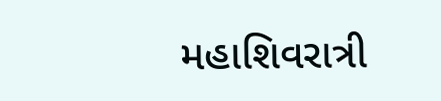મહાશિવરાત્રી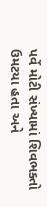પર્વે મોટી સંખ્યામાં શિવભક્તો ઉમટયા હતા અને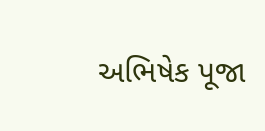અભિષેક પૂજા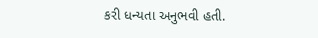કરી ધન્યતા અનુભવી હતી.